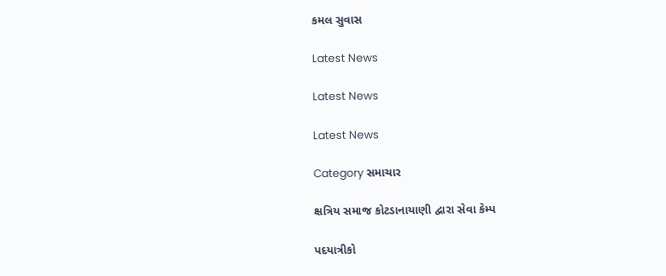કમલ સુવાસ

Latest News

Latest News

Latest News

Category સમાચાર

ક્ષત્રિય સમાજ કોટડાનાયાણી દ્વારા સેવા કેમ્પ

પદયાત્રીકો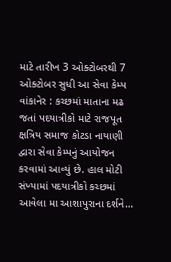માટે તારીખ 3 ઓક્ટોબરથી 7 ઓક્ટોબર સુધી આ સેવા કેમ્પ વાંકાનેર : કચ્છમાં માતાના મઢ જતાં પદયાત્રીકો માટે રાજપૂત ક્ષત્રિય સમાજ કોટડા નાયાણી દ્વારા સેવા કેમ્પનું આયોજન કરવામાં આવ્યું છે. હાલ મોટી સંખ્યામાં પદયાત્રીકો કચ્છમાં આવેલા મા આશાપુરાના દર્શને…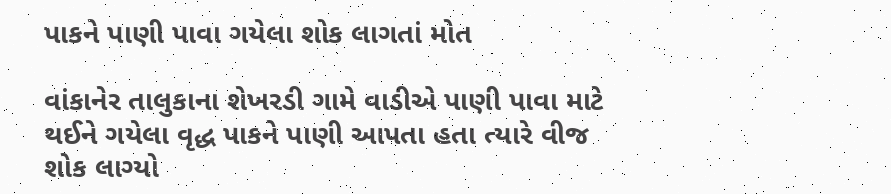પાકને પાણી પાવા ગયેલા શોક લાગતાં મોત

વાંકાનેર તાલુકાના શેખરડી ગામે વાડીએ પાણી પાવા માટે થઈને ગયેલા વૃદ્ધ પાકને પાણી આપતા હતા ત્યારે વીજ શોક લાગ્યો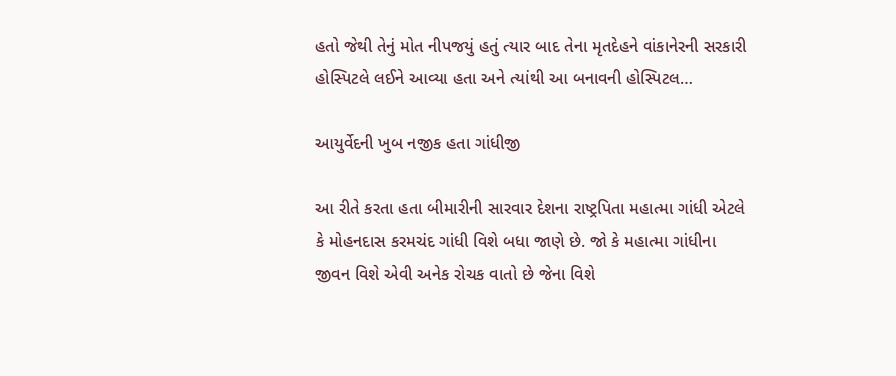હતો જેથી તેનું મોત નીપજયું હતું ત્યાર બાદ તેના મૃતદેહને વાંકાનેરની સરકારી હોસ્પિટલે લઈને આવ્યા હતા અને ત્યાંથી આ બનાવની હોસ્પિટલ…

આયુર્વેદની ખુબ નજીક હતા ગાંધીજી

આ રીતે કરતા હતા બીમારીની સારવાર દેશના રાષ્ટ્રપિતા મહાત્મા ગાંધી એટલે કે મોહનદાસ કરમચંદ ગાંધી વિશે બધા જાણે છે. જો કે મહાત્મા ગાંધીના જીવન વિશે એવી અનેક રોચક વાતો છે જેના વિશે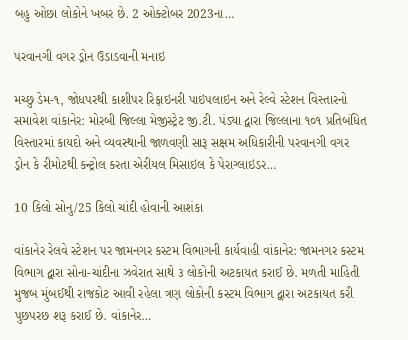બહુ ઓછા લોકોને ખબર છે. 2 ઓક્ટોબર 2023ના…

પરવાનગી વગર ડ્રોન ઉડાડવાની મનાઇ

મચ્છુ ડેમ-૧, જોધપરથી કાશીપર રિફાઇનરી પાઇપલાઇન અને રેલ્વે સ્ટેશન વિસ્તારનો સમાવેશ વાંકાનેર: મોરબી જિલ્લા મેજીસ્ટ્રેટ જી.ટી. પંડ્યા દ્વારા જિલ્લાના ૧૦૧ પ્રતિબંધિત વિસ્તારમાં કાયદો અને વ્યવસ્થાની જાળવણી સારૂ સક્ષમ અધિકારીની પરવાનગી વગર ડ્રોન કે રીમોટથી કન્ટ્રોલ કરતા એરીયલ મિસાઇલ કે પેરાગ્લાઇડર…

10 કિલો સોનુ/25 કિલો ચાંદી હોવાની આશંકા

વાંકાનેર રેલવે સ્ટેશન પર જામનગર કસ્ટમ વિભાગની કાર્યવાહી વાંકાનેર: જામનગર કસ્ટમ વિભાગ દ્વારા સોના-ચાંદીના ઝવેરાત સાથે ૩ લોકોની અટકાયત કરાઈ છે. મળતી માહિતી મુજબ મુંબઈથી રાજકોટ આવી રહેલા ત્રણ લોકોની કસ્ટમ વિભાગ દ્વારા અટકાયત કરી પુછપરછ શરૂ કરાઈ છે. વાંકાનેર…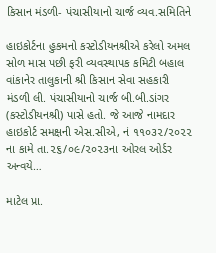કિસાન મંડળી- પંચાસીયાનો ચાર્જ વ્યવ.સમિતિને

હાઇકોર્ટના હુકમનો કસ્ટોડીયનશ્રીએ કરેલો અમલ સોળ માસ પછી ફરી વ્યવસ્થાપક કમિટી બહાલ વાંકાનેર તાલુકાની શ્રી કિસાન સેવા સહકારી મંડળી લી. પંચાસીયાનો ચાર્જ બી.બી.ડાંગર (કસ્ટોડીયનશ્રી) પાસે હતો. જે આજે નામદાર હાઇકોર્ટ સમક્ષની એસ.સીએ, નં ૧૧૦૩૨/૨૦૨૨ ના કામે તા.૨૬/૦૯/૨૦૨૩ના ઓરલ ઓર્ડર અન્વયે…

માટેલ પ્રા.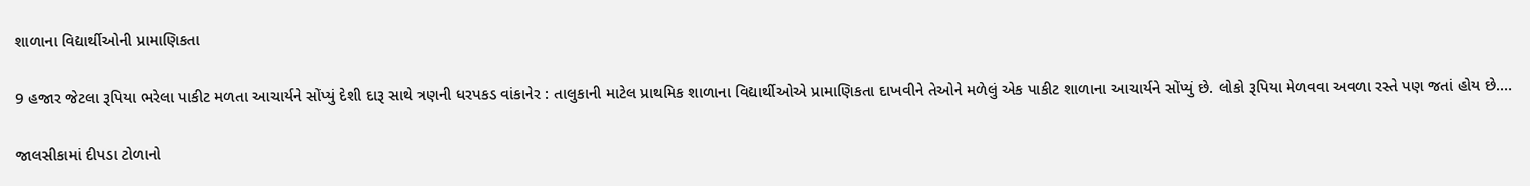શાળાના વિદ્યાર્થીઓની પ્રામાણિકતા

9 હજાર જેટલા રૂપિયા ભરેલા પાકીટ મળતા આચાર્યને સોંપ્યું દેશી દારૂ સાથે ત્રણની ધરપકડ વાંકાનેર : તાલુકાની માટેલ પ્રાથમિક શાળાના વિદ્યાર્થીઓએ પ્રામાણિકતા દાખવીને તેઓને મળેલું એક પાકીટ શાળાના આચાર્યને સોંપ્યું છે. લોકો રૂપિયા મેળવવા અવળા રસ્તે પણ જતાં હોય છે.…

જાલસીકામાં દીપડા ટોળાનો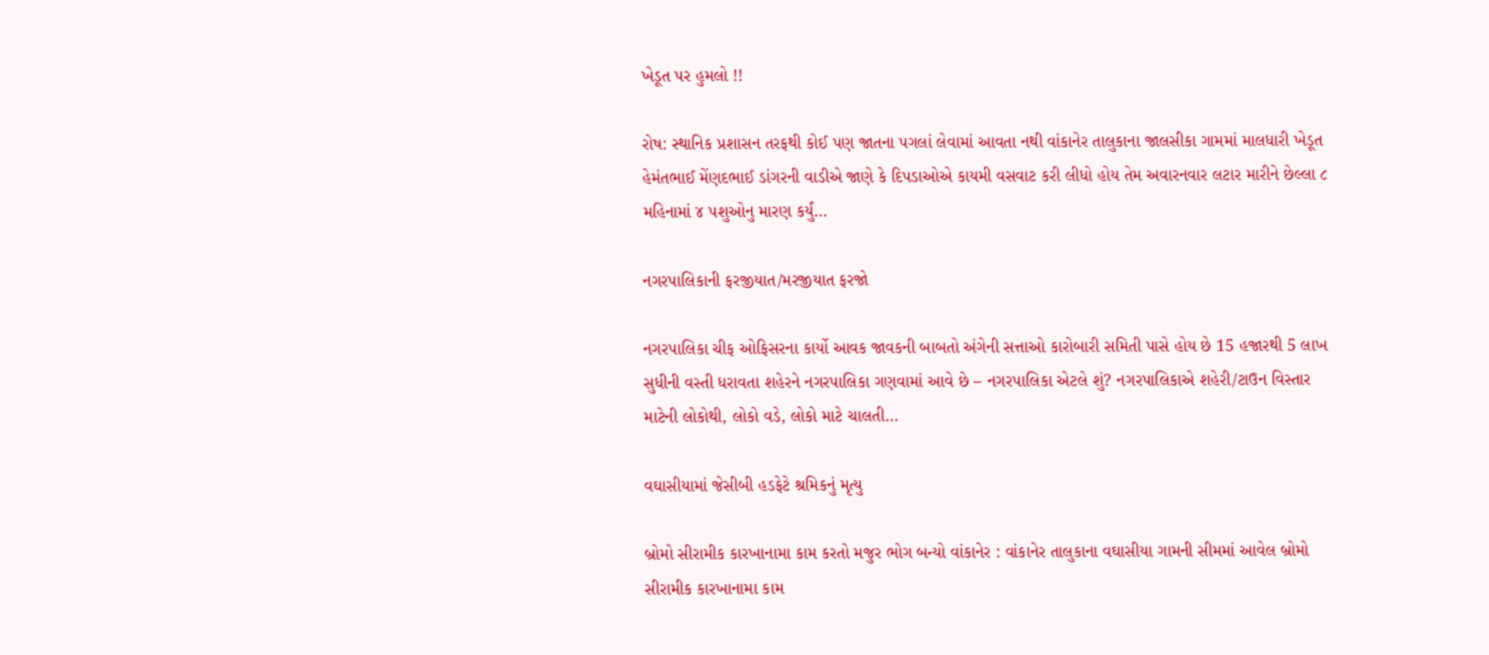ખેડૂત પર હુમલો !!

રોષ: સ્થાનિક પ્રશાસન તરફથી કોઈ પણ જાતના પગલાં લેવામાં આવતા નથી વાંકાનેર તાલુકાના જાલસીકા ગામમાં માલધારી ખેડૂત હેમંતભાઈ મેંણદભાઈ ડાંગરની વાડીએ જાણે કે દિપડાઓએ કાયમી વસવાટ કરી લીધો હોય તેમ અવારનવાર લટાર મારીને છેલ્લા ૮ મહિનામાં ૪ પશુઓનુ મારણ કર્યું…

નગરપાલિકાની ફરજીયાત/મરજીયાત ફરજો

નગરપાલિકા ચીફ ઓફિસરના કાર્યો આવક જાવકની બાબતો અંગેની સત્તાઓ કારોબારી સમિતી પાસે હોય છે 15 હજારથી 5 લાખ સુધીની વસ્તી ધરાવતા શહેરને નગરપાલિકા ગણવામાં આવે છે – નગરપાલિકા એટલે શું? નગરપાલિકાએ શહેરી/ટાઉન વિસ્તાર માટેની લોકોથી, લોકો વડે, લોકો માટે ચાલતી…

વઘાસીયામાં જેસીબી હડફેટે શ્રમિકનું મૃત્યુ

બ્રોમો સીરામીક કારખાનામા કામ કરતો મજુર ભોગ બન્યો વાંકાનેર : વાંકાનેર તાલુકાના વઘાસીયા ગામની સીમમાં આવેલ બ્રોમો સીરામીક કારખાનામા કામ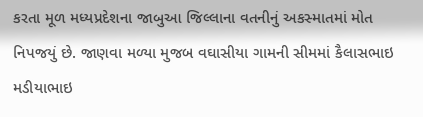કરતા મૂળ મધ્યપ્રદેશના જાબુઆ જિલ્લાના વતનીનું અકસ્માતમાં મોત નિપજયું છે. જાણવા મળ્યા મુજબ વઘાસીયા ગામની સીમમાં કૈલાસભાઇ મડીયાભાઇ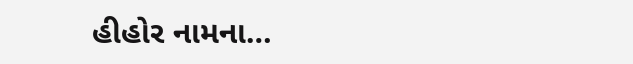હીહોર નામના…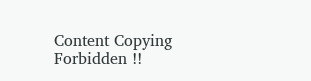Content Copying Forbidden !!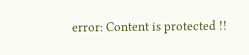error: Content is protected !!